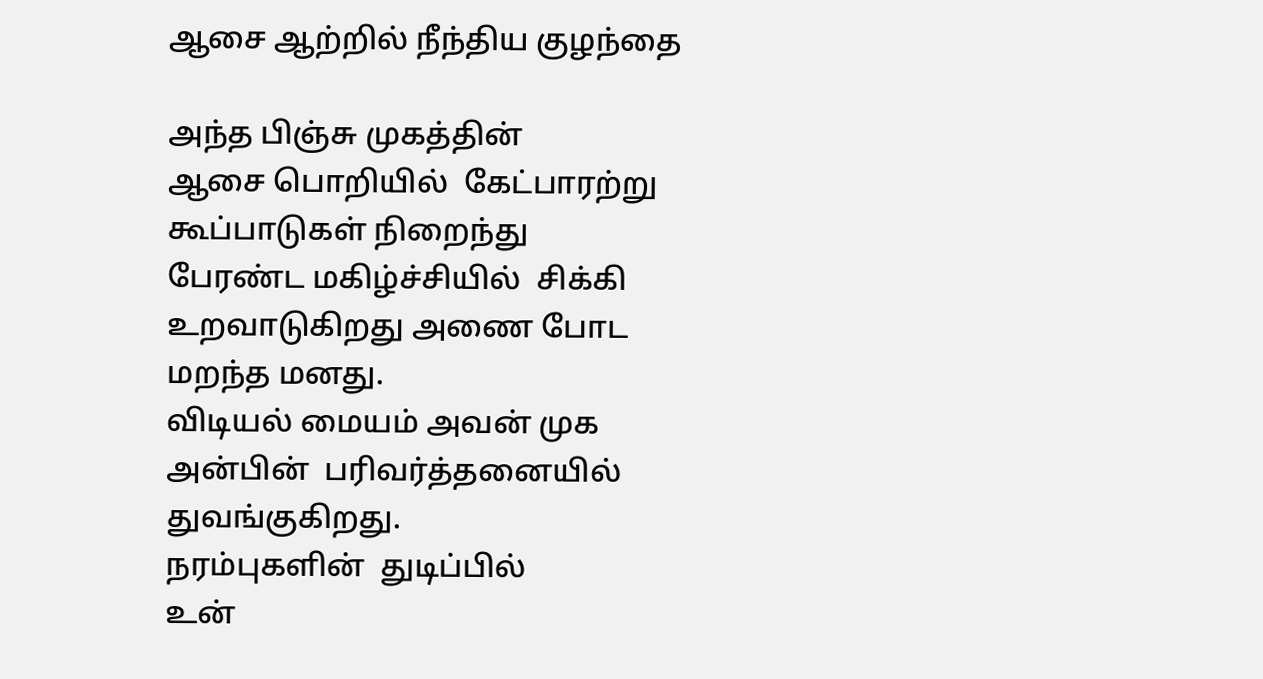ஆசை ஆற்றில் நீந்திய குழந்தை

அந்த பிஞ்சு முகத்தின்
ஆசை பொறியில்  கேட்பாரற்று
கூப்பாடுகள் நிறைந்து
பேரண்ட மகிழ்ச்சியில்  சிக்கி
உறவாடுகிறது அணை போட
மறந்த மனது.
விடியல் மையம் அவன் முக
அன்பின்  பரிவர்த்தனையில்
துவங்குகிறது.
நரம்புகளின்  துடிப்பில்
உன்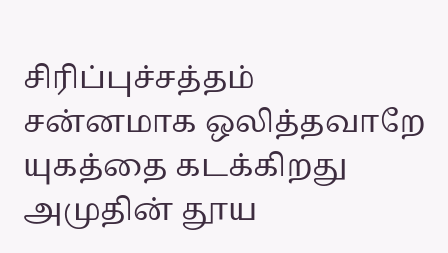சிரிப்புச்சத்தம்
சன்னமாக ஒலித்தவாறே
யுகத்தை கடக்கிறது
அமுதின் தூய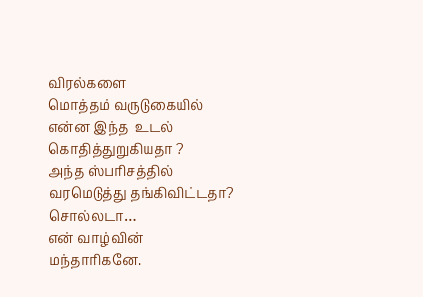விரல்களை
மொத்தம் வருடுகையில்
என்ன இந்த  உடல் கொதித்துறுகியதா ?
அந்த ஸ்பரிசத்தில்
வரமெடுத்து தங்கிவிட்டதா?
சொல்லடா…
என் வாழ்வின் மந்தாரிகனே.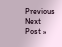Previous
Next Post »